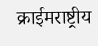क्राईमराष्ट्रीय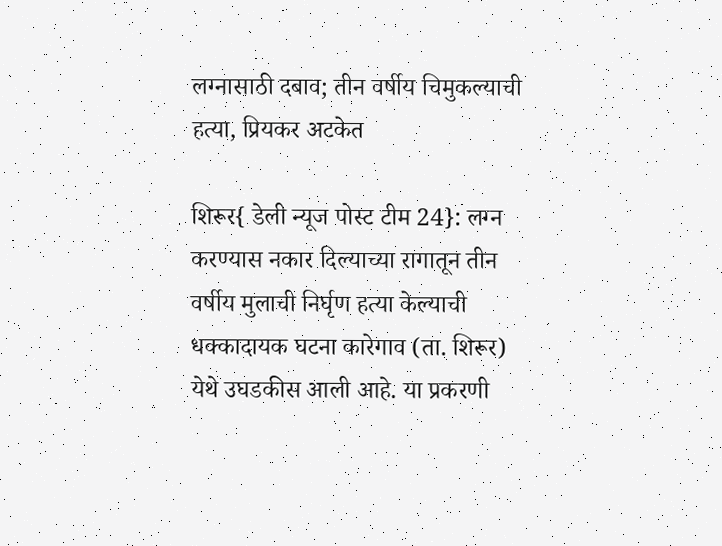लग्नासाठी दबाव; तीन वर्षीय चिमुकल्याची हत्या, प्रियकर अटकेत

शिरूर{ डेली न्यूज पोस्ट टीम 24}: लग्न करण्यास नकार दिल्याच्या रागातून तीन वर्षीय मुलाची निर्घृण हत्या केल्याची धक्कादायक घटना कारेगाव (ता. शिरूर) येथे उघडकीस आली आहे. या प्रकरणी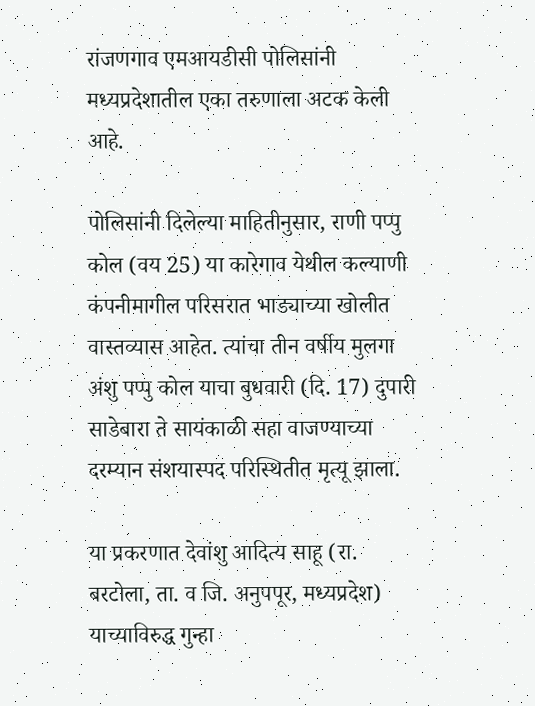रांजणगाव एमआयडीसी पोलिसांनी मध्यप्रदेशातील एका तरुणाला अटक केली आहे.

पोलिसांनी दिलेल्या माहितीनुसार, राणी पप्पु कोल (वय 25) या कारेगाव येथील कल्याणी कंपनीमागील परिसरात भाड्याच्या खोलीत वास्तव्यास आहेत. त्यांचा तीन वर्षीय मुलगा अंशु पप्पु कोल याचा बुधवारी (दि. 17) दुपारी साडेबारा ते सायंकाळी सहा वाजण्याच्या दरम्यान संशयास्पद परिस्थितीत मृत्यू झाला.

या प्रकरणात देवांशु आदित्य साहू (रा. बरटोला, ता. व जि. अनुपपूर, मध्यप्रदेश) याच्याविरुद्ध गुन्हा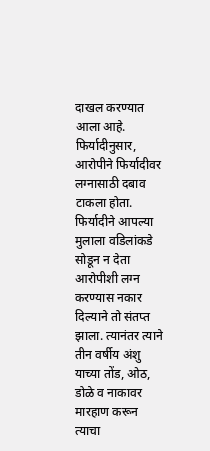दाखल करण्यात आला आहे. फिर्यादीनुसार, आरोपीने फिर्यादीवर लग्नासाठी दबाव टाकला होता. फिर्यादीने आपल्या मुलाला वडिलांकडे सोडून न देता आरोपीशी लग्न करण्यास नकार दिल्याने तो संतप्त झाला. त्यानंतर त्याने तीन वर्षीय अंशु याच्या तोंड, ओठ, डोळे व नाकावर मारहाण करून त्याचा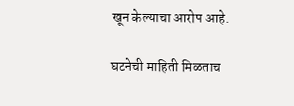खून केल्याचा आरोप आहे.

घटनेची माहिती मिळताच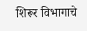शिरूर विभागाचे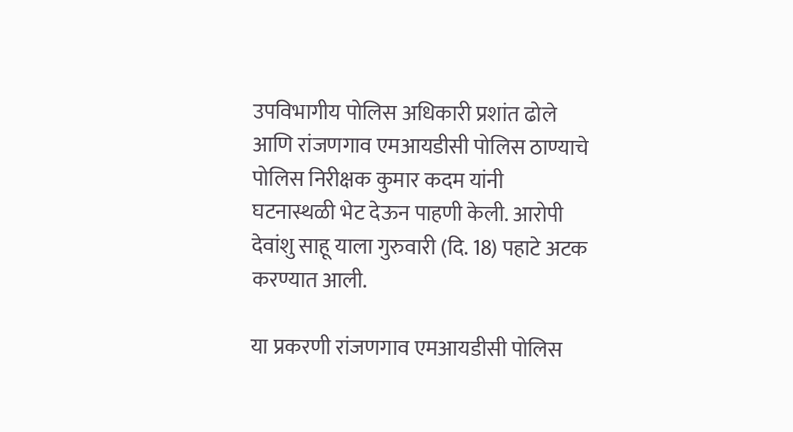उपविभागीय पोलिस अधिकारी प्रशांत ढोले आणि रांजणगाव एमआयडीसी पोलिस ठाण्याचे पोलिस निरीक्षक कुमार कदम यांनी घटनास्थळी भेट देऊन पाहणी केली. आरोपी देवांशु साहू याला गुरुवारी (दि. 18) पहाटे अटक करण्यात आली.

या प्रकरणी रांजणगाव एमआयडीसी पोलिस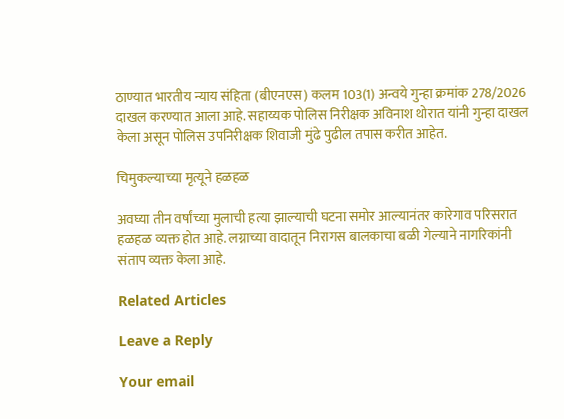ठाण्यात भारतीय न्याय संहिता (बीएनएस) कलम 103(1) अन्वये गुन्हा क्रमांक 278/2026 दाखल करण्यात आला आहे. सहाय्यक पोलिस निरीक्षक अविनाश थोरात यांनी गुन्हा दाखल केला असून पोलिस उपनिरीक्षक शिवाजी मुंढे पुढील तपास करीत आहेत.

चिमुकल्याच्या मृत्यूने हळहळ

अवघ्या तीन वर्षांच्या मुलाची हत्या झाल्याची घटना समोर आल्यानंतर कारेगाव परिसरात हळहळ व्यक्त होत आहे. लग्नाच्या वादातून निरागस बालकाचा बळी गेल्याने नागरिकांनी संताप व्यक्त केला आहे.

Related Articles

Leave a Reply

Your email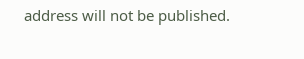address will not be published.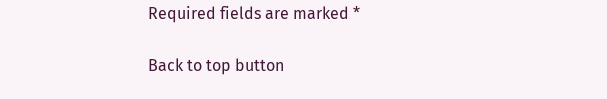Required fields are marked *

Back to top button